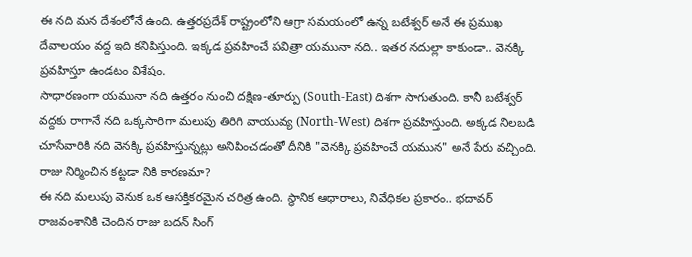ఈ నది మన దేశంలోనే ఉంది. ఉత్తరప్రదేశ్ రాష్ట్రంలోని ఆగ్రా సమయంలో ఉన్న బటేశ్వర్ అనే ఈ ప్రముఖ దేవాలయం వద్ద ఇది కనిపిస్తుంది. ఇక్కడ ప్రవహించే పవిత్రా యమునా నది.. ఇతర నదుల్లా కాకుండా.. వెనక్కి ప్రవహిస్తూ ఉండటం విశేషం.
సాధారణంగా యమునా నది ఉత్తరం నుంచి దక్షిణ-తూర్పు (South-East) దిశగా సాగుతుంది. కానీ బటేశ్వర్ వద్దకు రాగానే నది ఒక్కసారిగా మలుపు తిరిగి వాయువ్య (North-West) దిశగా ప్రవహిస్తుంది. అక్కడ నిలబడి చూసేవారికి నది వెనక్కి ప్రవహిస్తున్నట్లు అనిపించడంతో దీనికి "వెనక్కి ప్రవహించే యమున" అనే పేరు వచ్చింది.
రాజు నిర్మించిన కట్టడా నికి కారణమా?
ఈ నది మలుపు వెనుక ఒక ఆసక్తికరమైన చరిత్ర ఉంది. స్థానిక ఆధారాలు, నివేధికల ప్రకారం.. భదావర్ రాజవంశానికి చెందిన రాజు బదన్ సింగ్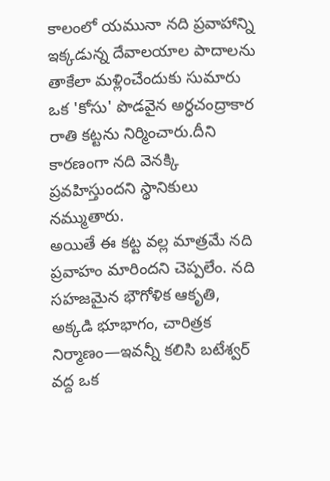కాలంలో యమునా నది ప్రవాహాన్ని ఇక్కడున్న దేవాలయాల పాదాలను తాకేలా మళ్లించేందుకు సుమారు ఒక 'కోసు' పొడవైన అర్ధచంద్రాకార రాతి కట్టను నిర్మించారు.దీని కారణంగా నది వెనక్కి ప్రవహిస్తుందని స్థానికులు నమ్ముతారు.
అయితే ఈ కట్ట వల్ల మాత్రమే నది ప్రవాహం మారిందని చెప్పలేం. నది సహజమైన భౌగోళిక ఆకృతి, అక్కడి భూభాగం, చారిత్రక నిర్మాణం—ఇవన్నీ కలిసి బటేశ్వర్ వద్ద ఒక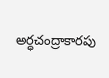అర్ధచంద్రాకారపు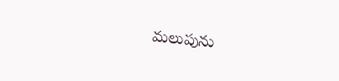మలుపును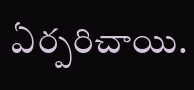ఏర్పరిచాయి.